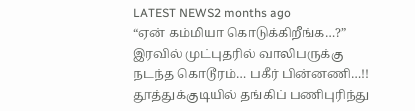LATEST NEWS2 months ago
“ஏன் கம்மியா கொடுக்கிறீங்க…?” இரவில் முட்புதரில் வாலிபருக்கு நடந்த கொடூரம்… பகீர் பின்னணி…!!
தூத்துக்குடியில் தங்கிப் பணிபுரிந்து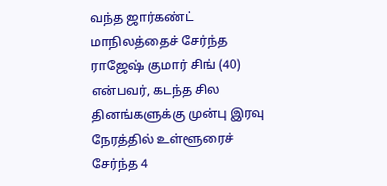வந்த ஜார்கண்ட் மாநிலத்தைச் சேர்ந்த ராஜேஷ் குமார் சிங் (40) என்பவர், கடந்த சில தினங்களுக்கு முன்பு இரவு நேரத்தில் உள்ளூரைச் சேர்ந்த 4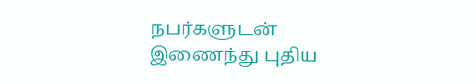நபர்களுடன் இணைந்து புதிய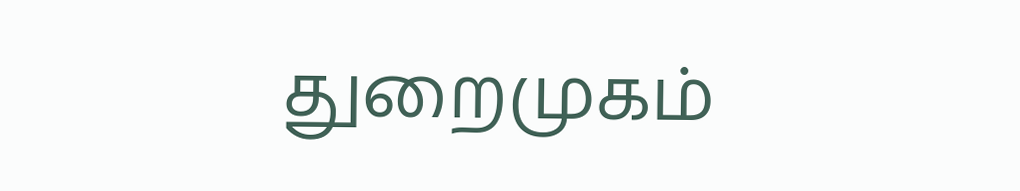துறைமுகம்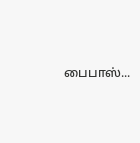பைபாஸ்...